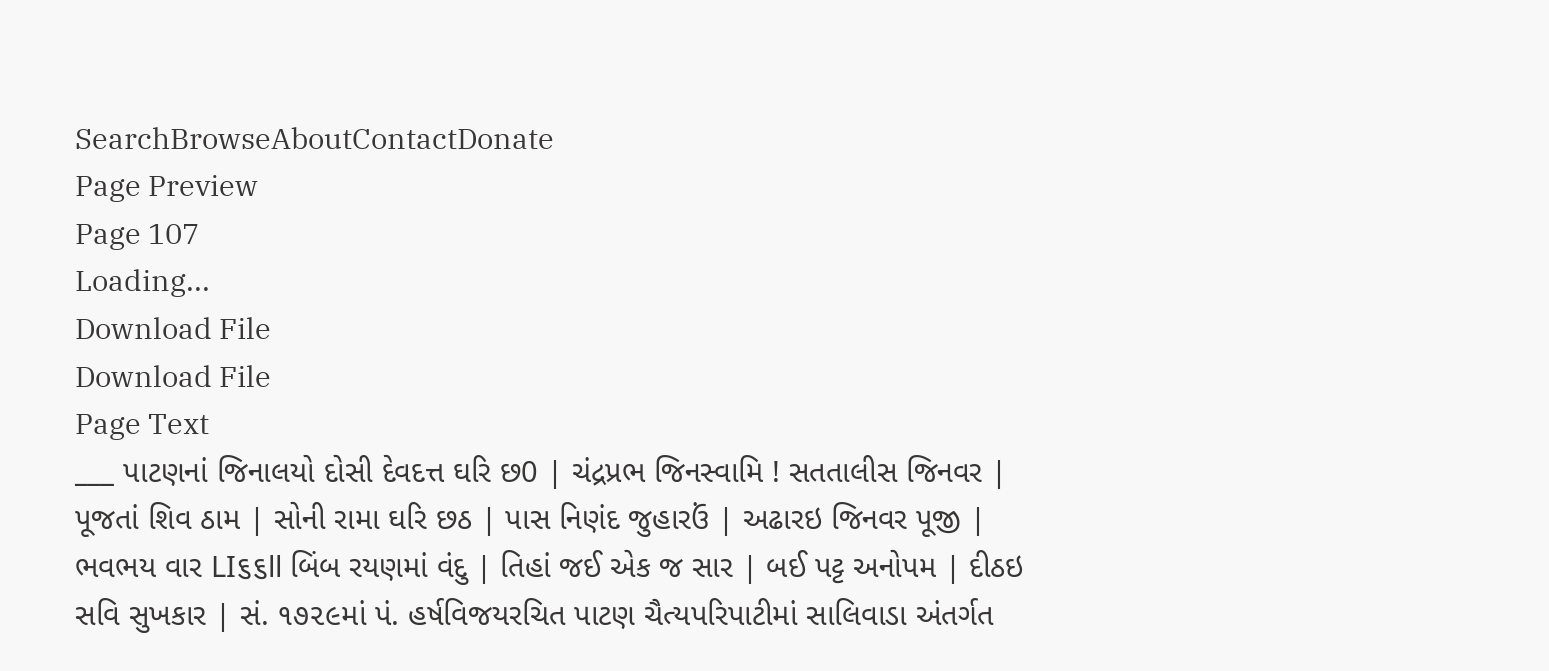SearchBrowseAboutContactDonate
Page Preview
Page 107
Loading...
Download File
Download File
Page Text
___ પાટણનાં જિનાલયો દોસી દેવદત્ત ઘરિ છ0 | ચંદ્રપ્રભ જિનસ્વામિ ! સતતાલીસ જિનવર | પૂજતાં શિવ ઠામ | સોની રામા ઘરિ છઠ | પાસ નિણંદ જુહારઉં | અઢારઇ જિનવર પૂજી | ભવભય વાર LI૬૬ll બિંબ રયણમાં વંદુ | તિહાં જઈ એક જ સાર | બઈ પટ્ટ અનોપમ | દીઠઇ સવિ સુખકાર | સં. ૧૭૨૯માં પં. હર્ષવિજયરચિત પાટણ ચૈત્યપરિપાટીમાં સાલિવાડા અંતર્ગત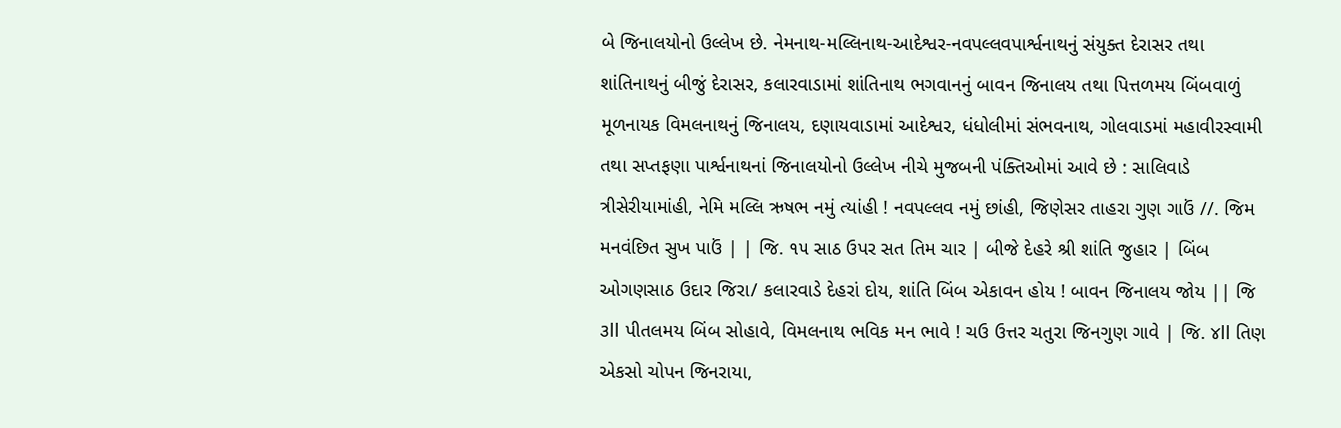બે જિનાલયોનો ઉલ્લેખ છે. નેમનાથ-મલ્લિનાથ-આદેશ્વર-નવપલ્લવપાર્શ્વનાથનું સંયુક્ત દેરાસર તથા શાંતિનાથનું બીજું દેરાસર, કલારવાડામાં શાંતિનાથ ભગવાનનું બાવન જિનાલય તથા પિત્તળમય બિંબવાળું મૂળનાયક વિમલનાથનું જિનાલય, દણાયવાડામાં આદેશ્વર, ધંધોલીમાં સંભવનાથ, ગોલવાડમાં મહાવીરસ્વામી તથા સપ્તફણા પાર્શ્વનાથનાં જિનાલયોનો ઉલ્લેખ નીચે મુજબની પંક્તિઓમાં આવે છે : સાલિવાડે ત્રીસેરીયામાંહી, નેમિ મલ્લિ ઋષભ નમું ત્યાંહી ! નવપલ્લવ નમું છાંહી, જિણેસર તાહરા ગુણ ગાઉં //. જિમ મનવંછિત સુખ પાઉં | | જિ. ૧૫ સાઠ ઉપર સત તિમ ચાર | બીજે દેહરે શ્રી શાંતિ જુહાર | બિંબ ઓગણસાઠ ઉદાર જિરા/ કલારવાડે દેહરાં દોય, શાંતિ બિંબ એકાવન હોય ! બાવન જિનાલય જોય || જિ ૩ll પીતલમય બિંબ સોહાવે, વિમલનાથ ભવિક મન ભાવે ! ચઉ ઉત્તર ચતુરા જિનગુણ ગાવે | જિ. ૪ll તિણ એકસો ચોપન જિનરાયા,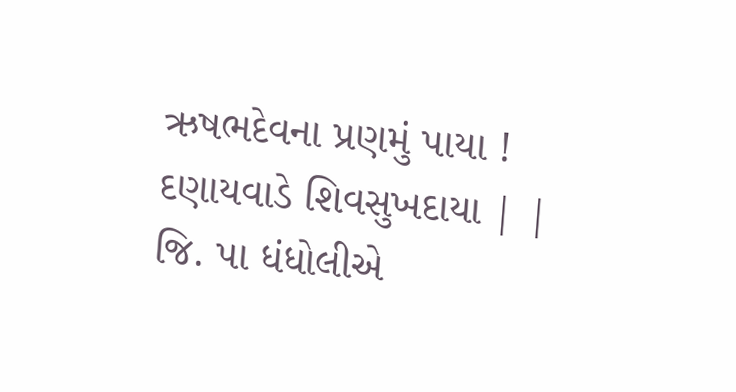ઋષભદેવના પ્રણમું પાયા ! દણાયવાડે શિવસુખદાયા | | જિ. પા ધંધોલીએ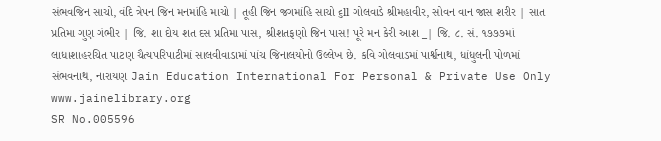સંભવજિન સાચો, વંદિ ત્રેપન જિન મનમાંહિ માચો | તૂહી જિન જગમાંહિ સાચો ૬ll ગોલવાડે શ્રીમહાવીર, સોવન વાન જાસ શરીર | સાત પ્રતિમા ગુણ ગંભીર | જિ. શા દોય શત દસ પ્રતિમા પાસ, શ્રીશતફણો જિન પાસ! પૂરે મન કેરી આશ _| જિ. ૮. સં. ૧૭૭૭માં લાધાશાહરચિત પાટણ ચૈત્યપરિપાટીમાં સાલવીવાડામાં પાંચ જિનાલયોનો ઉલ્લેખ છે. કવિ ગોલવાડમાં પાર્શ્વનાથ, ધાંધુલની પોળમાં સંભવનાથ, નારાયણ Jain Education International For Personal & Private Use Only www.jainelibrary.org
SR No.005596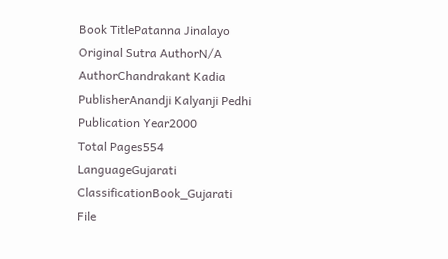Book TitlePatanna Jinalayo
Original Sutra AuthorN/A
AuthorChandrakant Kadia
PublisherAnandji Kalyanji Pedhi
Publication Year2000
Total Pages554
LanguageGujarati
ClassificationBook_Gujarati
File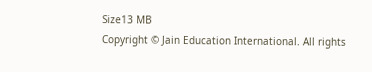Size13 MB
Copyright © Jain Education International. All rights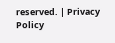reserved. | Privacy Policy